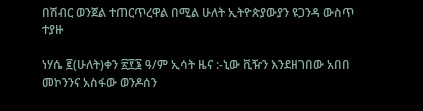በሽብር ወንጀል ተጠርጥረዋል በሚል ሁለት ኢትዮጵያውያን ዩጋንዳ ውስጥ ተያዙ

ነሃሴ ፪(ሁለት)ቀን ፳፻፮ ዓ/ም ኢሳት ዜና :-ኒው ቪዥን እንደዘገበው አበበ መኮንንና አስፋው ወንዶሰን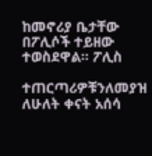ከመኖሪያ ቤታቸው በፖሊሶች ተይዘው ተወስደዋል። ፖሊስ

ተጠርጣሪዎቹንለመያዝ ለሁለት ቀናት አሰሳ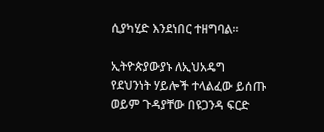ሲያካሂድ እንደነበር ተዘግባል።

ኢትዮጵያውያኑ ለኢህአዴግ የደህንነት ሃይሎች ተላልፈው ይሰጡ ወይም ጉዳያቸው በዩጋንዳ ፍርድ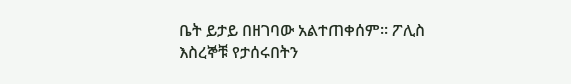ቤት ይታይ በዘገባው አልተጠቀሰም። ፖሊስ እስረኞቹ የታሰሩበትን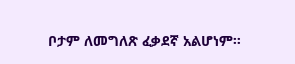ቦታም ለመግለጽ ፈቃደኛ አልሆነም።